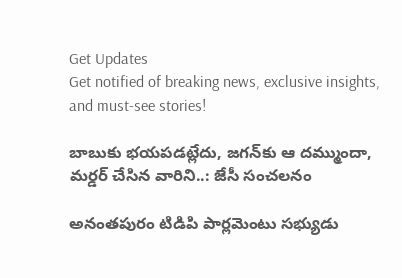Get Updates
Get notified of breaking news, exclusive insights, and must-see stories!

బాబుకు భయపడట్లేదు, జగన్‌కు ఆ దమ్ముందా, మర్డర్ చేసిన వారిని..: జేసీ సంచలనం

అనంతపురం టిడిపి పార్లమెంటు సభ్యుడు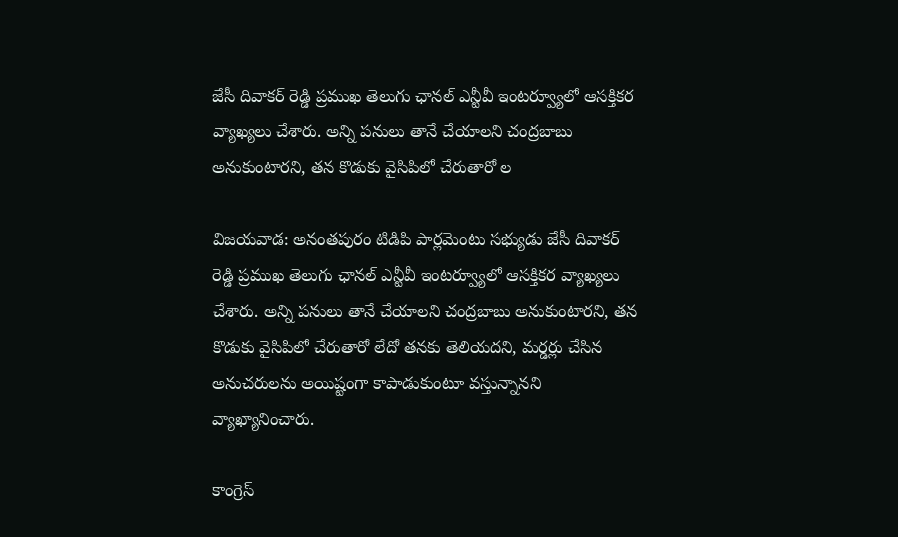జేసీ దివాకర్ రెడ్డి ప్రముఖ తెలుగు ఛానల్ ఎన్టీవీ ఇంటర్వ్యూలో ఆసక్తికర వ్యాఖ్యలు చేశారు. అన్ని పనులు తానే చేయాలని చంద్రబాబు అనుకుంటారని, తన కొడుకు వైసిపిలో చేరుతారో ల

విజయవాడ: అనంతపురం టిడిపి పార్లమెంటు సభ్యుడు జేసీ దివాకర్ రెడ్డి ప్రముఖ తెలుగు ఛానల్ ఎన్టీవీ ఇంటర్వ్యూలో ఆసక్తికర వ్యాఖ్యలు చేశారు. అన్ని పనులు తానే చేయాలని చంద్రబాబు అనుకుంటారని, తన కొడుకు వైసిపిలో చేరుతారో లేదో తనకు తెలియదని, మర్డర్లు చేసిన అనుచరులను అయిష్టంగా కాపాడుకుంటూ వస్తున్నానని వ్యాఖ్యానించారు.

కాంగ్రెస్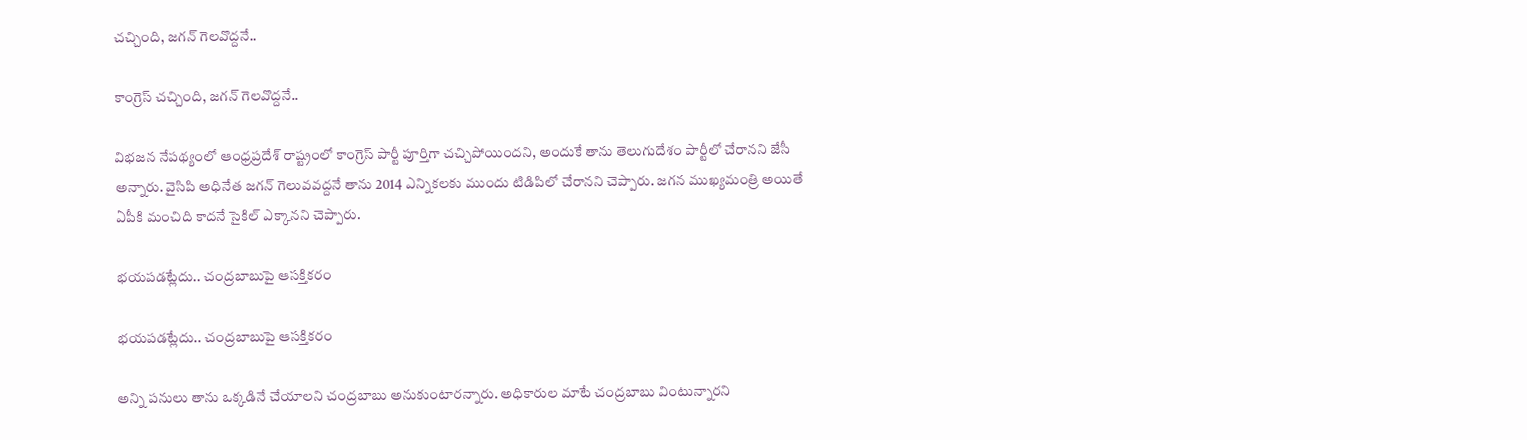చచ్చింది, జగన్ గెలవొద్దనే..

కాంగ్రెస్ చచ్చింది, జగన్ గెలవొద్దనే..

విభజన నేపథ్యంలో ఆంధ్రప్రదేశ్ రాష్ట్రంలో కాంగ్రెస్ పార్టీ పూర్తిగా చచ్చిపోయిందని, అందుకే తాను తెలుగుదేశం పార్టీలో చేరానని జేసీ అన్నారు. వైసిపి అధినేత జగన్ గెలువవద్దనే తాను 2014 ఎన్నికలకు ముందు టిడిపిలో చేరానని చెప్పారు. జగన ముఖ్యమంత్రి అయితే ఏపీకి మంచిది కాదనే సైకిల్ ఎక్కానని చెప్పారు.

భయపడట్లేదు.. చంద్రబాబుపై ఆసక్తికరం

భయపడట్లేదు.. చంద్రబాబుపై ఆసక్తికరం

అన్ని పనులు తాను ఒక్కడినే చేయాలని చంద్రబాబు అనుకుంటారన్నారు. అధికారుల మాటే చంద్రబాబు వింటున్నారని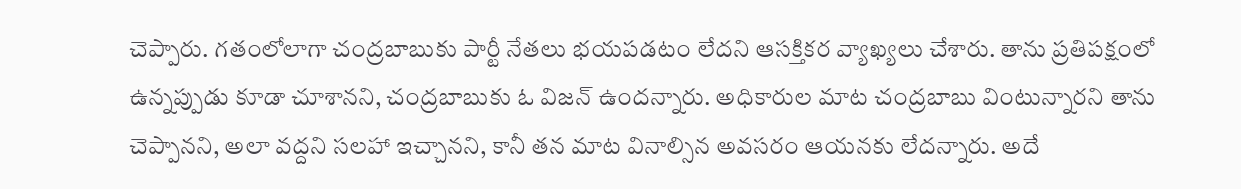చెప్పారు. గతంలోలాగా చంద్రబాబుకు పార్టీ నేతలు భయపడటం లేదని ఆసక్తికర వ్యాఖ్యలు చేశారు. తాను ప్రతిపక్షంలో ఉన్నప్పుడు కూడా చూశానని, చంద్రబాబుకు ఓ విజన్ ఉందన్నారు. అధికారుల మాట చంద్రబాబు వింటున్నారని తాను చెప్పానని, అలా వద్దని సలహా ఇచ్చానని, కానీ తన మాట వినాల్సిన అవసరం ఆయనకు లేదన్నారు. అదే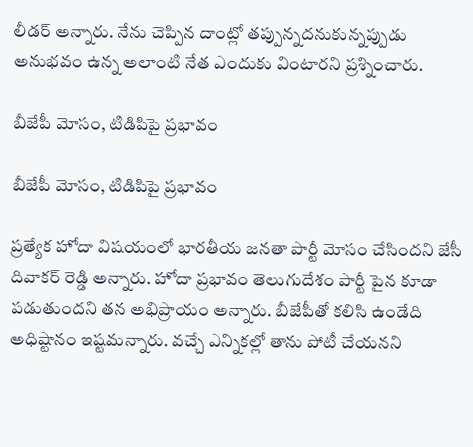లీడర్ అన్నారు. నేను చెప్పిన దాంట్లో తప్పున్నదనుకున్నప్పుడు అనుభవం ఉన్న అలాంటి నేత ఎందుకు వింటారని ప్రశ్నించారు.

బీజేపీ మోసం, టిడిపిపై ప్రభావం

బీజేపీ మోసం, టిడిపిపై ప్రభావం

ప్రత్యేక హోదా విషయంలో భారతీయ జనతా పార్టీ మోసం చేసిందని జేసీ దివాకర్ రెడ్డి అన్నారు. హోదా ప్రభావం తెలుగుదేశం పార్టీ పైన కూడా పడుతుందని తన అభిప్రాయం అన్నారు. బీజేపీతో కలిసి ఉండేది అధిష్టానం ఇష్టమన్నారు. వచ్చే ఎన్నికల్లో తాను పోటీ చేయనని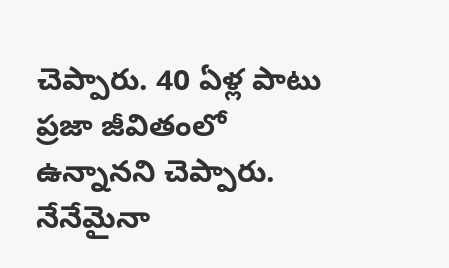చెప్పారు. 40 ఏళ్ల పాటు ప్రజా జీవితంలో ఉన్నానని చెప్పారు. నేనేమైనా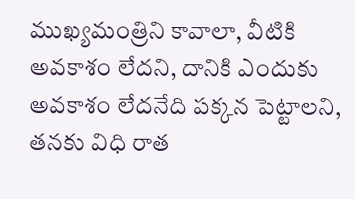ముఖ్యమంత్రిని కావాలా, వీటికి అవకాశం లేదని, దానికి ఎందుకు అవకాశం లేదనేది పక్కన పెట్టాలని, తనకు విధి రాత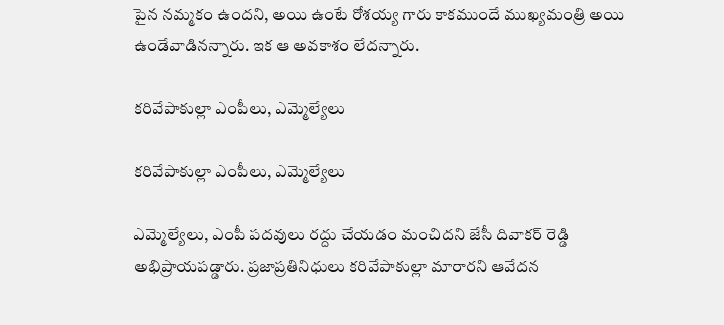పైన నమ్మకం ఉందని, అయి ఉంటే రోశయ్య గారు కాకముందే ముఖ్యమంత్రి అయి ఉండేవాడినన్నారు. ఇక ఆ అవకాశం లేదన్నారు.

కరివేపాకుల్లా ఎంపీలు, ఎమ్మెల్యేలు

కరివేపాకుల్లా ఎంపీలు, ఎమ్మెల్యేలు

ఎమ్మెల్యేలు, ఎంపీ పదవులు రద్దు చేయడం మంచిదని జేసీ దివాకర్ రెడ్డి అభిప్రాయపడ్డారు. ప్రజాప్రతినిధులు కరివేపాకుల్లా మారారని ఆవేదన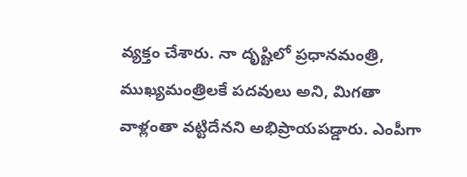వ్యక్తం చేశారు. నా దృష్టిలో ప్రధానమంత్రి, ముఖ్యమంత్రిలకే పదవులు అని, మిగతా వాళ్లంతా వట్టిదేనని అభిప్రాయపడ్డారు. ఎంపీగా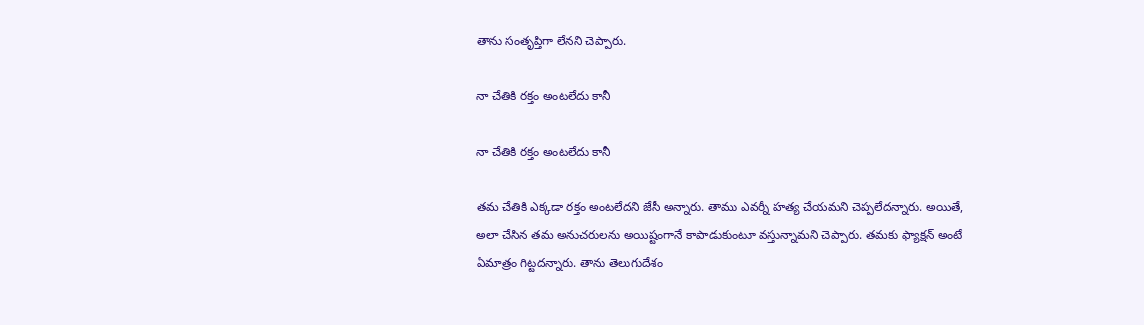తాను సంతృప్తిగా లేనని చెప్పారు.

నా చేతికి రక్తం అంటలేదు కానీ

నా చేతికి రక్తం అంటలేదు కానీ

తమ చేతికి ఎక్కడా రక్తం అంటలేదని జేసీ అన్నారు. తాము ఎవర్నీ హత్య చేయమని చెప్పలేదన్నారు. అయితే, అలా చేసిన తమ అనుచరులను అయిష్టంగానే కాపాడుకుంటూ వస్తున్నామని చెప్పారు. తమకు ఫ్యాక్షన్ అంటే ఏమాత్రం గిట్టదన్నారు. తాను తెలుగుదేశం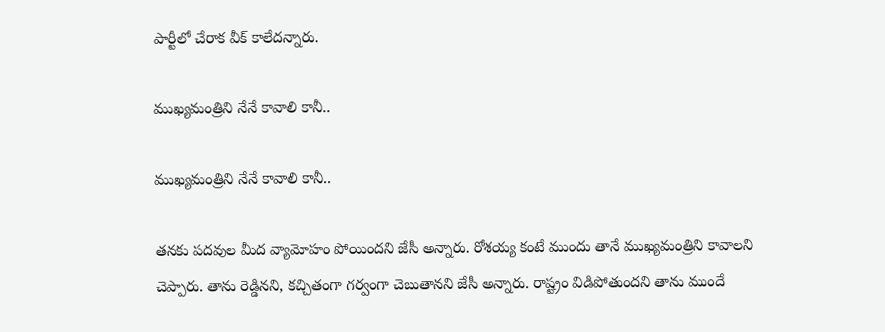పార్టీలో చేరాక వీక్ కాలేదన్నారు.

ముఖ్యమంత్రిని నేనే కావాలి కానీ..

ముఖ్యమంత్రిని నేనే కావాలి కానీ..

తనకు పదవుల మీద వ్యామోహం పోయిందని జేసీ అన్నారు. రోశయ్య కంటే ముందు తానే ముఖ్యమంత్రిని కావాలని చెప్పారు. తాను రెడ్డినని, కచ్చితంగా గర్వంగా చెబుతానని జేసీ అన్నారు. రాష్ట్రం విడిపోతుందని తాను ముందే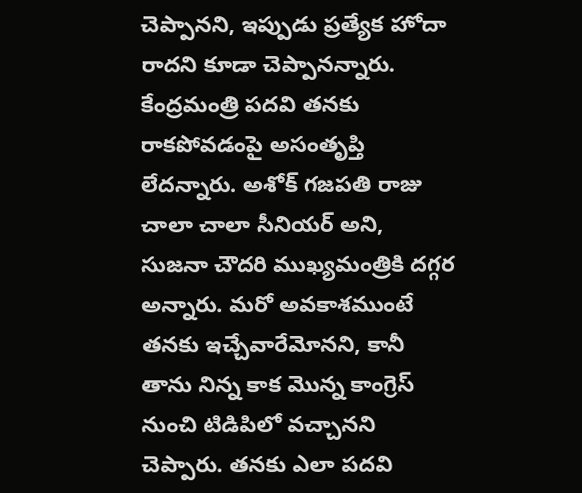చెప్పానని, ఇప్పుడు ప్రత్యేక హోదా రాదని కూడా చెప్పానన్నారు. కేంద్రమంత్రి పదవి తనకు రాకపోవడంపై అసంతృప్తి లేదన్నారు. అశోక్ గజపతి రాజు చాలా చాలా సీనియర్ అని, సుజనా చౌదరి ముఖ్యమంత్రికి దగ్గర అన్నారు. మరో అవకాశముంటే తనకు ఇచ్చేవారేమోనని, కానీ తాను నిన్న కాక మొన్న కాంగ్రెస్ నుంచి టిడిపిలో వచ్చానని చెప్పారు. తనకు ఎలా పదవి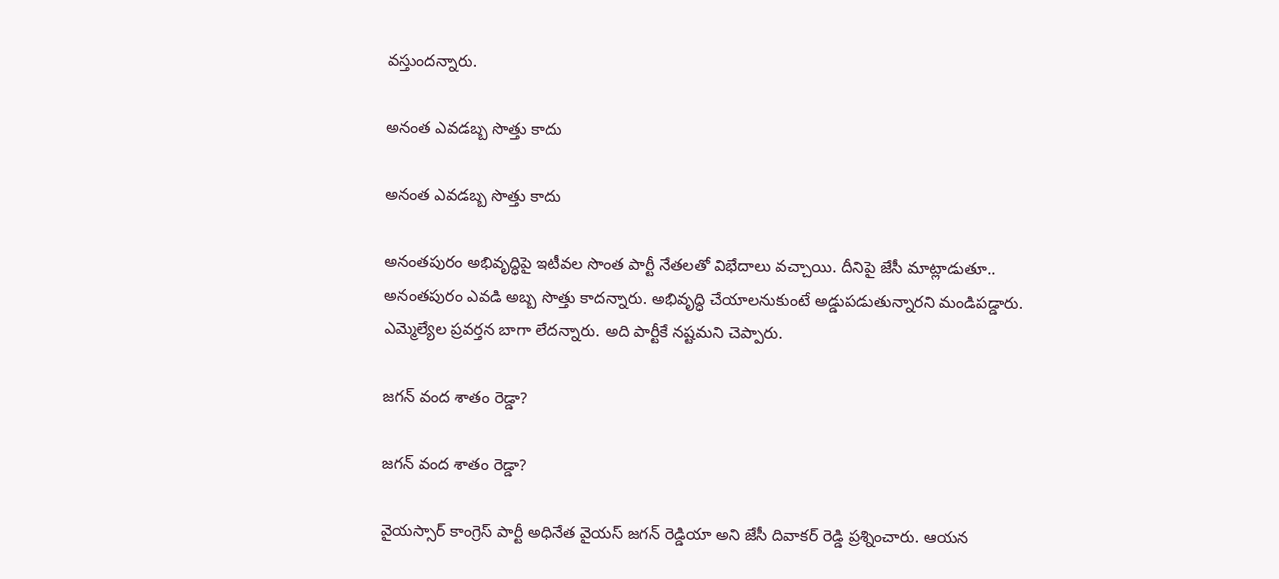వస్తుందన్నారు.

అనంత ఎవడబ్బ సొత్తు కాదు

అనంత ఎవడబ్బ సొత్తు కాదు

అనంతపురం అభివృద్ధిపై ఇటీవల సొంత పార్టీ నేతలతో విభేదాలు వచ్చాయి. దీనిపై జేసీ మాట్లాడుతూ.. అనంతపురం ఎవడి అబ్బ సొత్తు కాదన్నారు. అభివృద్ధి చేయాలనుకుంటే అడ్డుపడుతున్నారని మండిపడ్డారు. ఎమ్మెల్యేల ప్రవర్తన బాగా లేదన్నారు. అది పార్టీకే నష్టమని చెప్పారు.

జగన్ వంద శాతం రెడ్డా?

జగన్ వంద శాతం రెడ్డా?

వైయస్సార్ కాంగ్రెస్ పార్టీ అధినేత వైయస్ జగన్ రెడ్డియా అని జేసీ దివాకర్ రెడ్డి ప్రశ్నించారు. ఆయన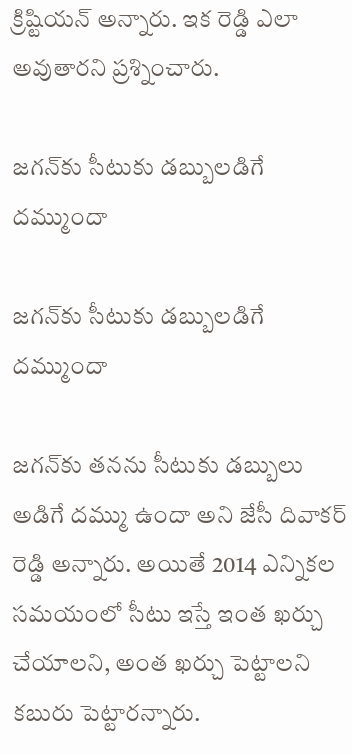క్రిష్టియన్ అన్నారు. ఇక రెడ్డి ఎలా అవుతారని ప్రశ్నించారు.

జగన్‌కు సీటుకు డబ్బులడిగే దమ్ముందా

జగన్‌కు సీటుకు డబ్బులడిగే దమ్ముందా

జగన్‌కు తనను సీటుకు డబ్బులు అడిగే దమ్ము ఉందా అని జేసీ దివాకర్ రెడ్డి అన్నారు. అయితే 2014 ఎన్నికల సమయంలో సీటు ఇస్తే ఇంత ఖర్చు చేయాలని, అంత ఖర్చు పెట్టాలని కబురు పెట్టారన్నారు.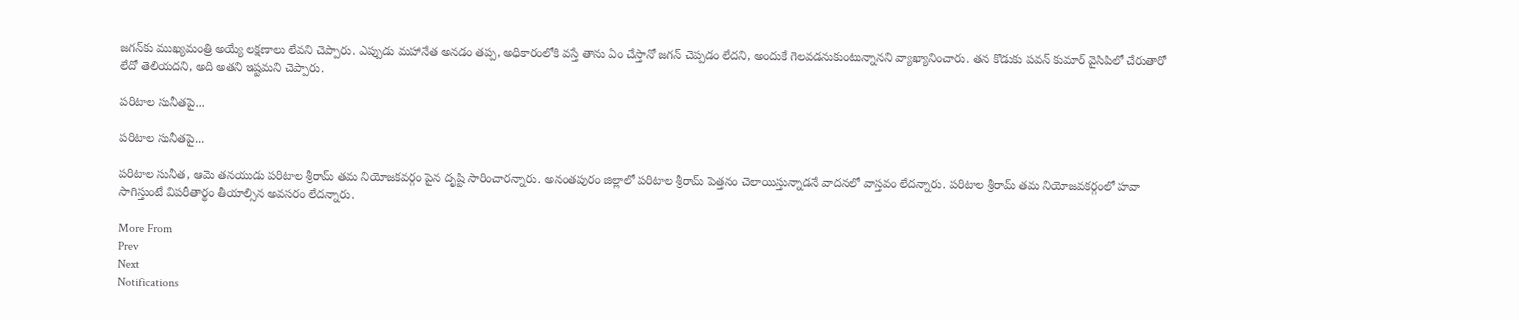జగన్‌కు ముఖ్యమంత్రి అయ్యే లక్షణాలు లేవని చెప్పారు. ఎప్పుడు మహానేత అనడం తప్ప, అధికారంలోకి వస్తే తాను ఏం చేస్తానో జగన్ చెప్పడం లేదని, అందుకే గెలవడనుకుంటున్నానని వ్యాఖ్యానించారు. తన కొడుకు పవన్ కుమార్ వైసిపిలో చేరుతారో లేదో తెలియదని, అది అతని ఇష్టమని చెప్పారు.

పరిటాల సునీతపై...

పరిటాల సునీతపై...

పరిటాల సునీత, ఆమె తనయుడు పరిటాల శ్రీరామ్ తమ నియోజకవర్గం పైన దృష్టి సారించారన్నారు. అనంతపురం జిల్లాలో పరిటాల శ్రీరామ్ పెత్తనం చెలాయిస్తున్నాడనే వాదనలో వాస్తవం లేదన్నారు. పరిటాల శ్రీరామ్ తమ నియోజవకర్గంలో హవా సాగిస్తుంటే విపరీతార్థం తీయాల్సిన అవసరం లేదన్నారు.

More From
Prev
Next
Notifications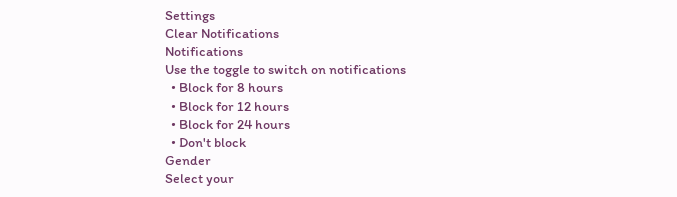Settings
Clear Notifications
Notifications
Use the toggle to switch on notifications
  • Block for 8 hours
  • Block for 12 hours
  • Block for 24 hours
  • Don't block
Gender
Select your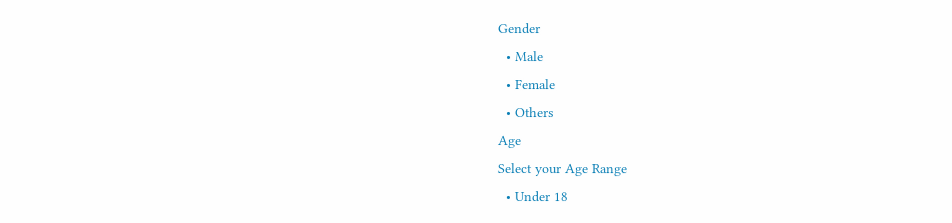Gender
  • Male
  • Female
  • Others
Age
Select your Age Range
  • Under 18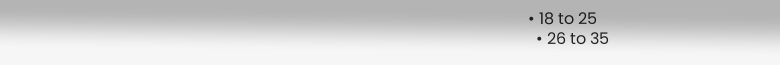• 18 to 25
  • 26 to 35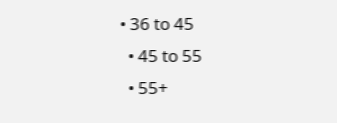• 36 to 45
  • 45 to 55
  • 55+